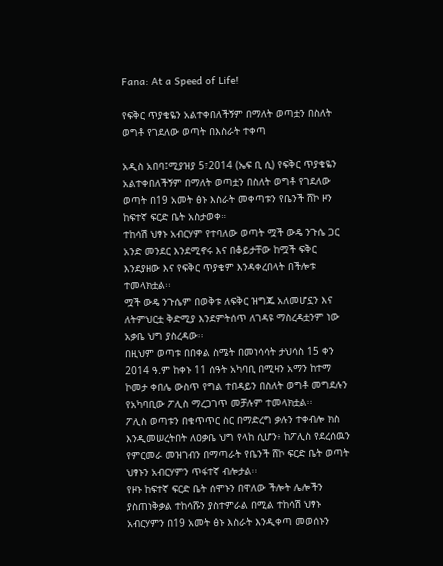Fana: At a Speed of Life!

የፍቅር ጥያቄዬን አልተቀበለችኝም በማለት ወጣቷን በስለት ወግቶ የገደለው ወጣት በእስራት ተቀጣ

አዲስ አበባ፤ሚያዝያ 5፣2014 (ኤፍ ቢ ሲ) የፍቅር ጥያቄዬን አልተቀበለችኝም በማለት ወጣቷን በስለት ወግቶ የገደለው ወጣት በ19 አመት ፅኑ እስራት መቀጣቱን የቤንች ሸኮ ዞን ከፍተኛ ፍርድ ቤት አስታወቀ።
ተከሳሽ ህፃኑ አብርሃም የተባለው ወጣት ሟች ውዴ ንጉሴ ጋር አንድ መንደር እንደሚኖሩ እና በቆይታቸው ከሟች ፍቅር እንደያዘው እና የፍቅር ጥያቄም እንዳቀረበላት በችሎቱ ተመላክቷል፡፡
ሟች ውዴ ንጉሴም በወቅቱ ለፍቅር ዝግጁ አለመሆኗን እና ለትምህርቷ ቅድሚያ እንደምትሰጥ ለገዳዩ ማስረዳቷንም ነው አቃቤ ህግ ያስረዳው፡፡
በዚህም ወጣቱ በበቀል ስሜት በመነሳሳት ታህሳስ 15 ቀን 2014 ዓ.ም ከቀኑ 11 ሰዓት አካባቢ በሚዛን አማን ከተማ ኮመታ ቀበሌ ውስጥ የግል ተበዳይን በስለት ወግቶ መግደሉን የአካባቢው ፖሊስ ማረጋገጥ መቻሉም ተመላክቷል፡፡
ፖሊስ ወጣቱን በቁጥጥር ስር በማድረግ ቃሉን ተቀብሎ ክስ እንዲመሠረትበት ለዐቃቤ ህግ የላከ ሲሆን፥ ከፖሊስ የደረሰዉን የምርመራ መዝገብን በማጣራት የቤንች ሸኮ ፍርድ ቤት ወጣት ህፃኑን አብርሃምን ጥፋተኛ ብሎታል፡፡
የዞኑ ከፍተኛ ፍርድ ቤት ሰሞኑን በዋለው ችሎት ሌሎችን ያስጠነቅቃል ተከሳሹን ያስተምራል በሚል ተከሳሽ ህፃኑ አብርሃምን በ19 አመት ፅኑ እስራት እንዲቀጣ መወሰኑን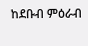ከደቡብ ምዕራብ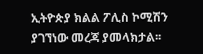ኢትዮጵያ ክልል ፖሊስ ኮሚሽን ያገኘነው መረጃ ያመላክታል፡፡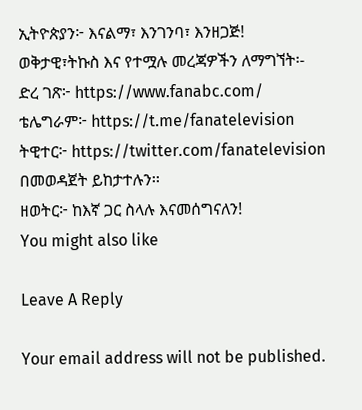ኢትዮጵያን፦ እናልማ፣ እንገንባ፣ እንዘጋጅ!
ወቅታዊ፣ትኩስ እና የተሟሉ መረጃዎችን ለማግኘት፡-
ድረ ገጽ፦ https://www.fanabc.com/
ቴሌግራም፦ https://t.me/fanatelevision
ትዊተር፦ https://twitter.com/fanatelevision በመወዳጀት ይከታተሉን፡፡
ዘወትር፦ ከእኛ ጋር ስላሉ እናመሰግናለን!
You might also like

Leave A Reply

Your email address will not be published.